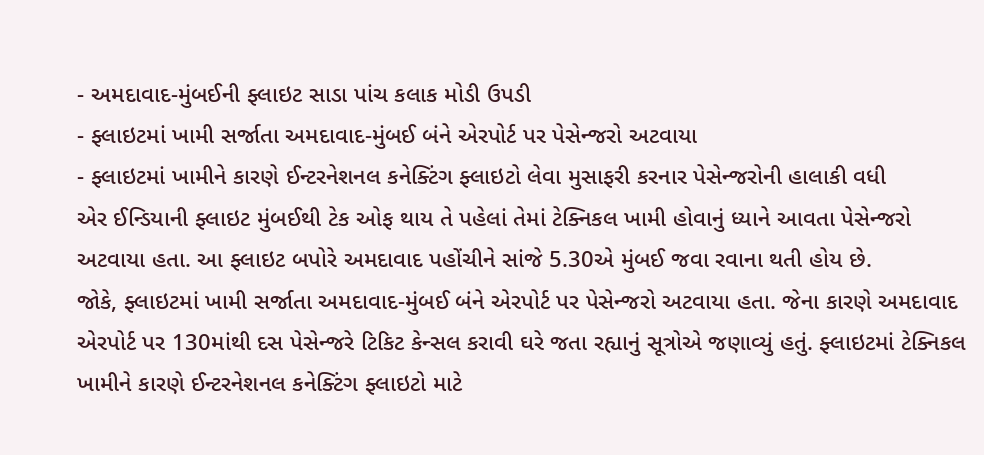- અમદાવાદ-મુંબઈની ફ્લાઇટ સાડા પાંચ કલાક મોડી ઉપડી
- ફ્લાઇટમાં ખામી સર્જાતા અમદાવાદ-મુંબઈ બંને એરપોર્ટ પર પેસેન્જરો અટવાયા
- ફ્લાઇટમાં ખામીને કારણે ઈન્ટરનેશનલ કનેક્ટિંગ ફ્લાઇટો લેવા મુસાફરી કરનાર પેસેન્જરોની હાલાકી વધી
એર ઈન્ડિયાની ફ્લાઇટ મુંબઈથી ટેક ઓફ થાય તે પહેલાં તેમાં ટેક્નિકલ ખામી હોવાનું ધ્યાને આવતા પેસેન્જરો અટવાયા હતા. આ ફ્લાઇટ બપોરે અમદાવાદ પહોંચીને સાંજે 5.30એ મુંબઈ જવા રવાના થતી હોય છે.
જોકે, ફ્લાઇટમાં ખામી સર્જાતા અમદાવાદ-મુંબઈ બંને એરપોર્ટ પર પેસેન્જરો અટવાયા હતા. જેના કારણે અમદાવાદ એરપોર્ટ પર 130માંથી દસ પેસેન્જરે ટિકિટ કેન્સલ કરાવી ઘરે જતા રહ્યાનું સૂત્રોએ જણાવ્યું હતું. ફ્લાઇટમાં ટેક્નિકલ ખામીને કારણે ઈન્ટરનેશનલ કનેક્ટિંગ ફ્લાઇટો માટે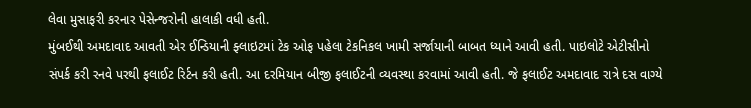લેવા મુસાફરી કરનાર પેસેન્જરોની હાલાકી વધી હતી.
મુંબઈથી અમદાવાદ આવતી એર ઈન્ડિયાની ફ્લાઇટમાં ટેક ઓફ પહેલા ટેકનિકલ ખામી સર્જાયાની બાબત ધ્યાને આવી હતી. પાઇલોટે એટીસીનો સંપર્ક કરી રનવે પરથી ફલાઈટ રિર્ટન કરી હતી. આ દરમિયાન બીજી ફલાઈટની વ્યવસ્થા કરવામાં આવી હતી. જે ફલાઈટ અમદાવાદ રાત્રે દસ વાગ્યે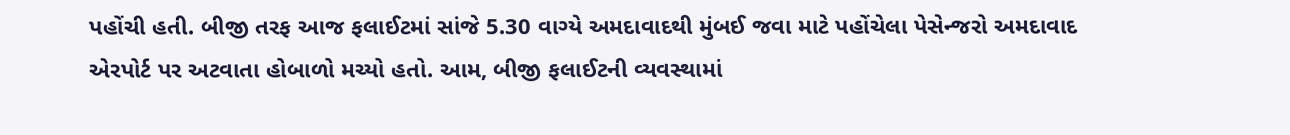પહોંચી હતી. બીજી તરફ આજ ફલાઈટમાં સાંજે 5.30 વાગ્યે અમદાવાદથી મુંબઈ જવા માટે પહોંચેલા પેસેન્જરો અમદાવાદ એરપોર્ટ પર અટવાતા હોબાળો મચ્યો હતો. આમ, બીજી ફલાઈટની વ્યવસ્થામાં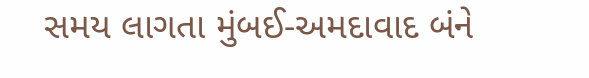સમય લાગતા મુંબઈ-અમદાવાદ બંને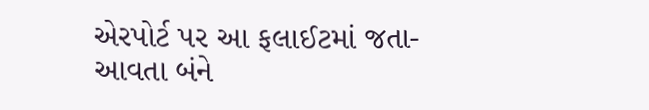એરપોર્ટ પર આ ફલાઈટમાં જતા-આવતા બંને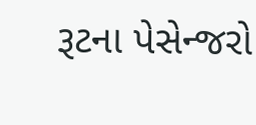રૂટના પેસેન્જરો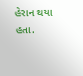હેરાન થયા હતા.